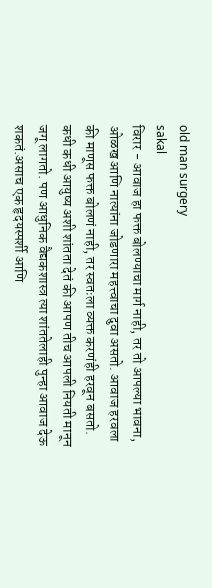old man surgery
sakal
विरार - आवाज हा फक्त बोलण्याचा मार्ग नाही, तर तो आपल्या भावना, ओळख आणि नात्यांना जोडणारा महत्त्वाचा दुवा असतो. आवाज हरवला की माणूस फक्त बोलणं नाही, तर स्वतःला व्यक्त करणंही हरवून बसतो. कधी कधी आयुष्य अशी शांतता देतं की आपण तीच आपली नियती मानून जगू लागतो. पण आधुनिक वैद्यकशास्त्र त्या शांततेलाही पुन्हा आवाज देऊ शकतं.असाच एक हृदयस्पर्शी आणि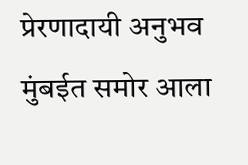प्रेरणादायी अनुभव मुंबईत समोर आला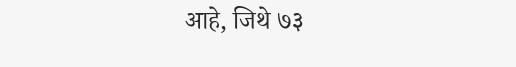आहे, जिथे ७३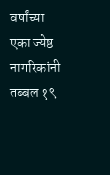वर्षांच्या एका ज्येष्ठ नागरिकांनी तब्बल १९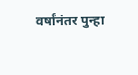वर्षांनंतर पुन्हा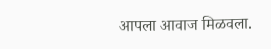आपला आवाज मिळवला.